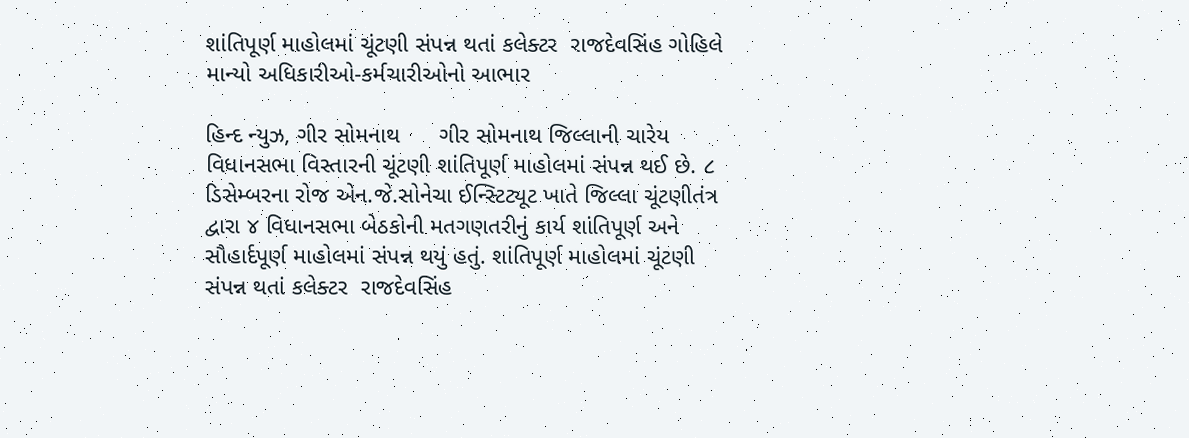શાંતિપૂર્ણ માહોલમાં ચૂંટણી સંપન્ન થતાં કલેક્ટર  રાજદેવસિંહ ગોહિલે માન્યો અધિકારીઓ-કર્મચારીઓનો આભાર

હિન્દ ન્યુઝ, ગીર સોમનાથ      ગીર સોમનાથ જિલ્લાની ચારેય વિધાનસભા વિસ્તારની ચૂંટણી શાંતિપૂર્ણ માહોલમાં સંપન્ન થઈ છે. ૮ ડિસેમ્બરના રોજ એન.જે.સોનેચા ઈન્સ્ટિટ્યૂટ ખાતે જિલ્લા ચૂંટણીતંત્ર દ્વારા ૪ વિધાનસભા બેઠકોની મતગણતરીનું કાર્ય શાંતિપૂર્ણ અને સૌહાર્દપૂર્ણ માહોલમાં સંપન્ન થયું હતું. શાંતિપૂર્ણ માહોલમાં ચૂંટણી સંપન્ન થતાં કલેક્ટર  રાજદેવસિંહ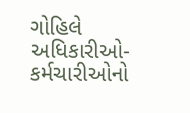ગોહિલે અધિકારીઓ-કર્મચારીઓનો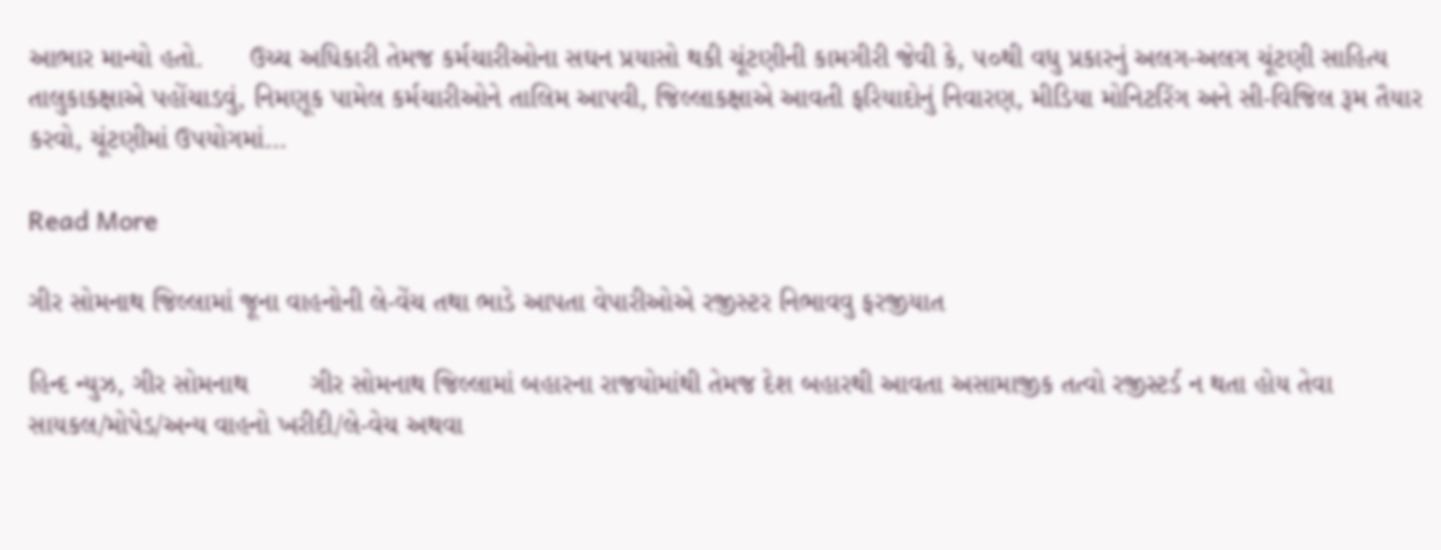આભાર માન્યો હતો.      ઉચ્ચ અધિકારી તેમજ કર્મચારીઓના સઘન પ્રયાસો થકી ચૂંટણીની કામગીરી જેવી કે, ૫૦થી વધુ પ્રકારનું અલગ-અલગ ચૂંટણી સાહિત્ય તાલુકાકક્ષાએ પહોંચાડવું, નિમણૂક પામેલ કર્મચારીઓને તાલિમ આપવી, જિલ્લાકક્ષાએ આવતી ફરિયાદોનું નિવારણ, મીડિયા મોનિટરિંગ અને સી-વિજિલ રૂમ તૈયાર કરવો, ચૂંટણીમાં ઉપયોગમાં…

Read More

ગીર સોમનાથ જિલ્‍લામાં જૂના વાહનોની લે-વેંચ તથા ભાડે આપતા વેપારીઓએ રજીસ્‍ટર નિભાવવુ ફરજીયાત

હિન્દ ન્યુઝ, ગીર સોમનાથ        ગીર સોમનાથ જિલ્લામાં બહારના રાજયોમાંથી તેમજ દેશ બહારથી આવતા અસામાજીક તત્વો રજીસ્ટર્ડ ન થતા હોય તેવા સાયકલ/મોપેડ/અન્ય વાહનો ખરીદી/લે-વેચ અથવા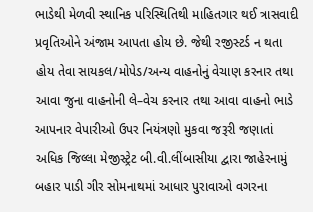ભાડેથી મેળવી સ્થાનિક પરિસ્થિતિથી માહિતગાર થઈ ત્રાસવાદી પ્રવૃતિઓને અંજામ આપતા હોય છે. જેથી રજીસ્ટર્ડ ન થતા હોય તેવા સાયકલ/મોપેડ/અન્ય વાહનોનું વેચાણ કરનાર તથા આવા જુના વાહનોની લે–વેચ કરનાર તથા આવા વાહનો ભાડે આપનાર વેપારીઓ ઉપર નિયંત્રણો મુકવા જરૂરી જણાતાં અધિક જિલ્લા મેજીસ્ટ્રેટ બી.વી.લીંબાસીયા દ્વારા જાહેરનામું બહાર પાડી ગીર સોમનાથમાં આધાર પુરાવાઓ વગરના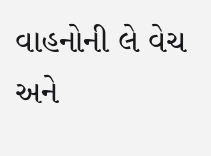વાહનોની લે વેચ અને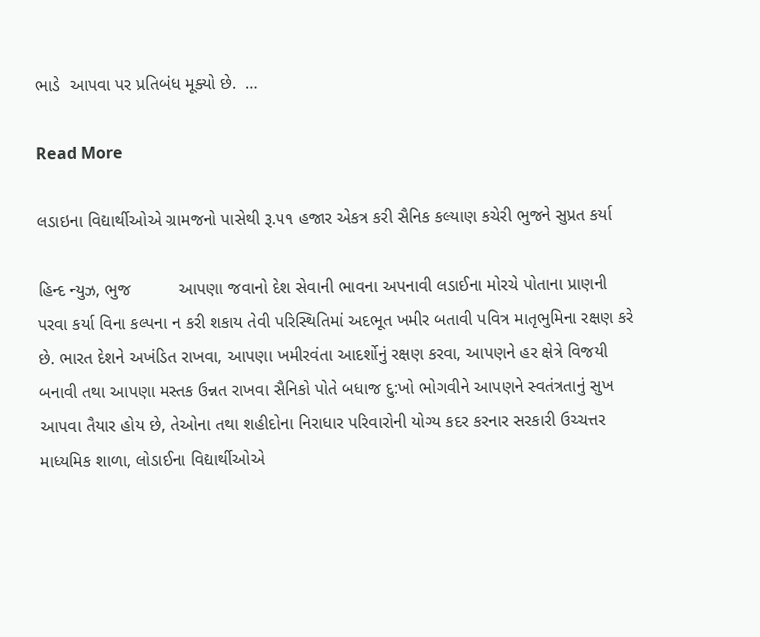ભાડે  આપવા પર પ્રતિબંધ મૂક્યો છે.  …

Read More

લડાઇના વિદ્યાર્થીઓએ ગ્રામજનો પાસેથી રૂ.૫૧ હજાર એકત્ર કરી સૈનિક કલ્યાણ કચેરી ભુજને સુપ્રત કર્યા

હિન્દ ન્યુઝ, ભુજ          આપણા જવાનો દેશ સેવાની ભાવના અપનાવી લડાઈના મોરચે પોતાના પ્રાણની પરવા કર્યા વિના કલ્પના ન કરી શકાય તેવી પરિસ્થિતિમાં અદભૂત ખમીર બતાવી પવિત્ર માતૃભુમિના રક્ષણ કરે છે. ભારત દેશને અખંડિત રાખવા, આપણા ખમીરવંતા આદર્શોનું રક્ષણ કરવા, આપણને હર ક્ષેત્રે વિજયી બનાવી તથા આપણા મસ્તક ઉન્નત રાખવા સૈનિકો પોતે બધાજ દુ:ખો ભોગવીને આપણને સ્વતંત્રતાનું સુખ આપવા તૈયાર હોય છે, તેઓના તથા શહીદોના નિરાધાર પરિવારોની યોગ્ય કદર કરનાર સરકારી ઉચ્ચત્તર માધ્યમિક શાળા, લોડાઈના વિદ્યાર્થીઓએ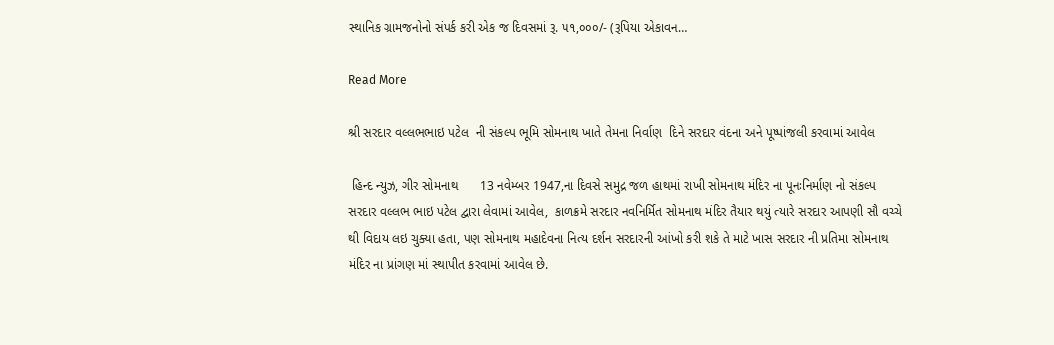સ્થાનિક ગ્રામજનોનો સંપર્ક કરી એક જ દિવસમાં રૂ. ૫૧,૦૦૦/- (રૂપિયા એકાવન…

Read More

શ્રી સરદાર વલ્લભભાઇ પટેલ  ની સંકલ્પ ભૂમિ સોમનાથ ખાતે તેમના નિર્વાણ  દિને સરદાર વંદના અને પૂષ્પાંજલી કરવામાં આવેલ

 હિન્દ ન્યુઝ, ગીર સોમનાથ      13 નવેમ્બર 1947,ના દિવસે સમુદ્ર જળ હાથમાં રાખી સોમનાથ મંદિર ના પૂનઃનિર્માણ નો સંકલ્પ સરદાર વલ્લભ ભાઇ પટેલ દ્વારા લેવામાં આવેલ,  કાળક્રમે સરદાર નવનિર્મિત સોમનાથ મંદિર તૈયાર થયું ત્યારે સરદાર આપણી સૌ વચ્ચે થી વિદાય લઇ ચુક્યા હતા, પણ સોમનાથ મહાદેવના નિત્ય દર્શન સરદારની આંખો કરી શકે તે માટે ખાસ સરદાર ની પ્રતિમા સોમનાથ મંદિર ના પ્રાંગણ માં સ્થાપીત કરવામાં આવેલ છે.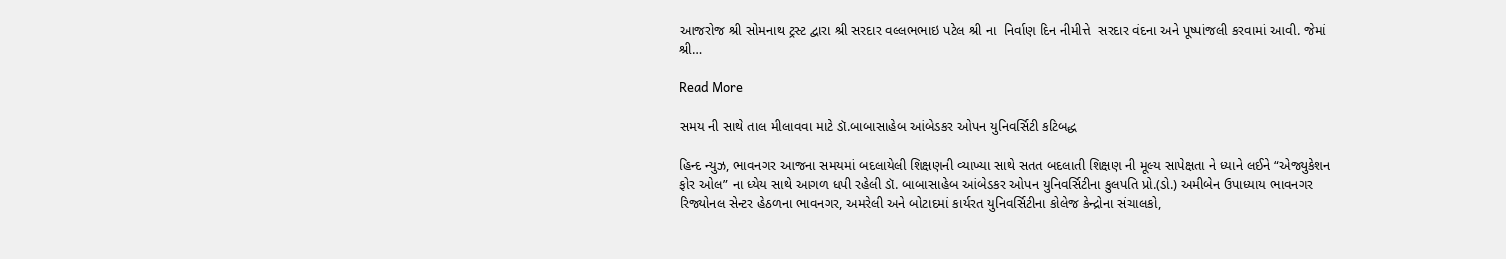આજરોજ શ્રી સોમનાથ ટ્રસ્ટ દ્વારા શ્રી સરદાર વલ્લભભાઇ પટેલ શ્રી ના  નિર્વાણ દિન નીમીત્તે  સરદાર વંદના અને પૂષ્પાંજલી કરવામાં આવી. જેમાં શ્રી…

Read More

સમય ની સાથે તાલ મીલાવવા માટે ડૉ.બાબાસાહેબ આંબેડકર ઓપન યુનિવર્સિટી કટિબદ્ધ

હિન્દ ન્યુઝ, ભાવનગર આજના સમયમાં બદલાયેલી શિક્ષણની વ્યાખ્યા સાથે સતત બદલાતી શિક્ષણ ની મૂલ્ય સાપેક્ષતા ને ધ્યાને લઈને “એજ્યુકેશન ફોર ઓલ” ના ધ્યેય સાથે આગળ ધપી રહેલી ડૉ. બાબાસાહેબ આંબેડકર ઓપન યુનિવર્સિટીના કુલપતિ પ્રો.(ડો.) અમીબેન ઉપાધ્યાય ભાવનગર રિજ્યોનલ સેન્ટર હેઠળના ભાવનગર, અમરેલી અને બોટાદમાં કાર્યરત યુનિવર્સિટીના કોલેજ કેન્દ્રોના સંચાલકો,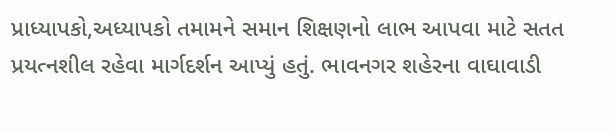પ્રાધ્યાપકો,અધ્યાપકો તમામને સમાન શિક્ષણનો લાભ આપવા માટે સતત પ્રયત્નશીલ રહેવા માર્ગદર્શન આપ્યું હતું. ભાવનગર શહેરના વાઘાવાડી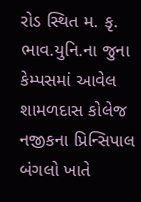રોડ સ્થિત મ. કૃ. ભાવ.યુનિ.ના જુના કેમ્પસમાં આવેલ શામળદાસ કોલેજ નજીકના પ્રિન્સિપાલ બંગલો ખાતે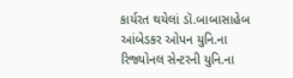કાર્યરત થયેલાં ડૉ.બાબાસાહેબ આંબેડકર ઓપન યુનિ.ના રિજ્યોનલ સેન્ટરની યુનિ.ના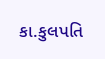કા.કુલપતિ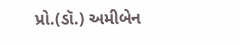પ્રો.(ડૉ.) અમીબેન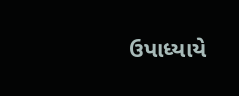ઉપાધ્યાયે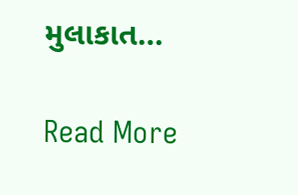મુલાકાત…

Read More